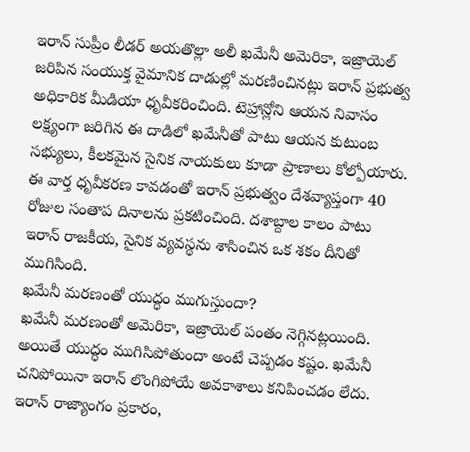ఇరాన్ సుప్రీం లీడర్ అయతొల్లా అలీ ఖమేనీ అమెరికా, ఇజ్రాయెల్ జరిపిన సంయుక్త వైమానిక దాడుల్లో మరణించినట్లు ఇరాన్ ప్రభుత్వ అధికారిక మీడియా ధృవీకరించింది. టెహ్రాన్లోని ఆయన నివాసం లక్ష్యంగా జరిగిన ఈ దాడిలో ఖమేనీతో పాటు ఆయన కుటుంబ సభ్యులు, కీలకమైన సైనిక నాయకులు కూడా ప్రాణాలు కోల్పోయారు. ఈ వార్త ధృవీకరణ కావడంతో ఇరాన్ ప్రభుత్వం దేశవ్యాప్తంగా 40 రోజుల సంతాప దినాలను ప్రకటించింది. దశాబ్దాల కాలం పాటు ఇరాన్ రాజకీయ, సైనిక వ్యవస్థను శాసించిన ఒక శకం దీనితో ముగిసింది.
ఖమేనీ మరణంతో యుద్ధం ముగుస్తుందా?
ఖమేనీ మరణంతో అమెరికా, ఇజ్రాయెల్ పంతం నెగ్గినట్లయింది. అయితే యుద్ధం ముగిసిపోతుందా అంటే చెప్పడం కష్టం. ఖమేనీ చనిపోయినా ఇరాన్ లొంగిపోయే అవకాశాలు కనిపించడం లేదు. ఇరాన్ రాజ్యాంగం ప్రకారం,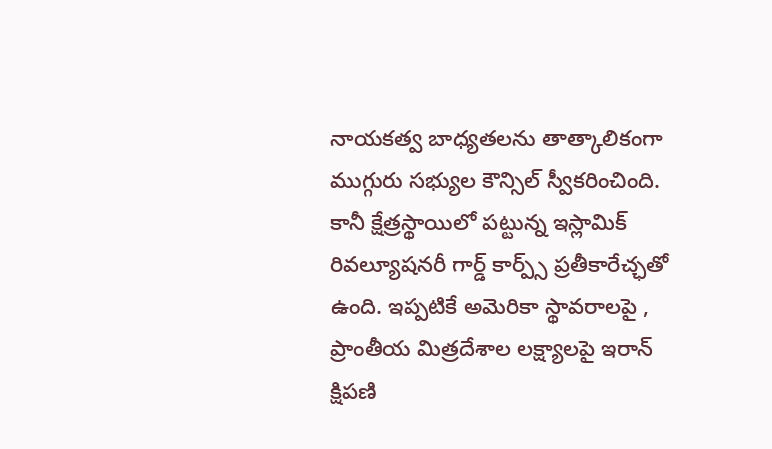నాయకత్వ బాధ్యతలను తాత్కాలికంగా ముగ్గురు సభ్యుల కౌన్సిల్ స్వీకరించింది. కానీ క్షేత్రస్థాయిలో పట్టున్న ఇస్లామిక్ రివల్యూషనరీ గార్డ్ కార్ప్స్ ప్రతీకారేచ్ఛతో ఉంది. ఇప్పటికే అమెరికా స్థావరాలపై , ప్రాంతీయ మిత్రదేశాల లక్ష్యాలపై ఇరాన్ క్షిపణి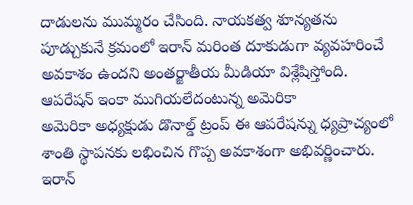దాడులను ముమ్మరం చేసింది. నాయకత్వ శూన్యతను పూడ్చుకునే క్రమంలో ఇరాన్ మరింత దూకుడుగా వ్యవహరించే అవకాశం ఉందని అంతర్జాతీయ మీడియా విశ్లేషిస్తోంది.
ఆపరేషన్ ఇంకా ముగియలేదంటున్న అమెరికా
అమెరికా అధ్యక్షుడు డొనాల్డ్ ట్రంప్ ఈ ఆపరేషన్ను ధ్యప్రాచ్యంలో శాంతి స్థాపనకు లభించిన గొప్ప అవకాశంగా అభివర్ణించారు. ఇరాన్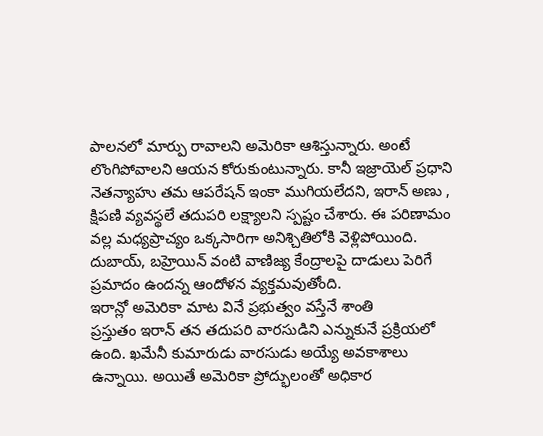పాలనలో మార్పు రావాలని అమెరికా ఆశిస్తున్నారు. అంటే లొంగిపోవాలని ఆయన కోరుకుంటున్నారు. కానీ ఇజ్రాయెల్ ప్రధాని నెతన్యాహు తమ ఆపరేషన్ ఇంకా ముగియలేదని, ఇరాన్ అణు , క్షిపణి వ్యవస్థలే తదుపరి లక్ష్యాలని స్పష్టం చేశారు. ఈ పరిణామం వల్ల మధ్యప్రాచ్యం ఒక్కసారిగా అనిశ్చితిలోకి వెళ్లిపోయింది. దుబాయ్, బహ్రెయిన్ వంటి వాణిజ్య కేంద్రాలపై దాడులు పెరిగే ప్రమాదం ఉందన్న ఆందోళన వ్యక్తమవుతోంది.
ఇరాన్లో అమెరికా మాట వినే ప్రభుత్వం వస్తేనే శాంతి
ప్రస్తుతం ఇరాన్ తన తదుపరి వారసుడిని ఎన్నుకునే ప్రక్రియలో ఉంది. ఖమేనీ కుమారుడు వారసుడు అయ్యే అవకాశాలు ఉన్నాయి. అయితే అమెరికా ప్రోద్భులంతో అధికార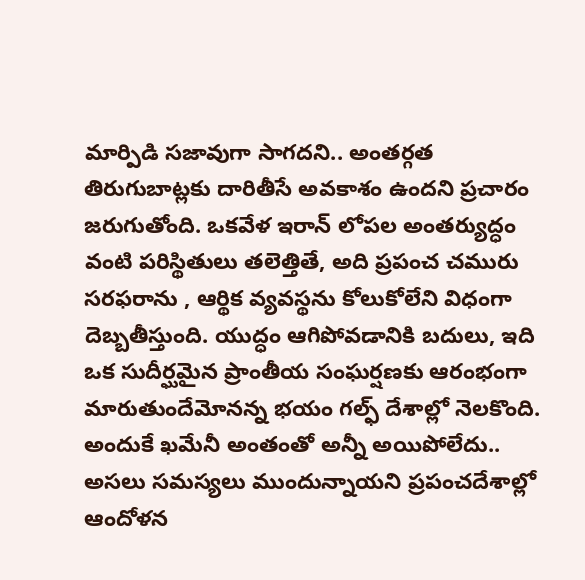మార్పిడి సజావుగా సాగదని.. అంతర్గత తిరుగుబాట్లకు దారితీసే అవకాశం ఉందని ప్రచారం జరుగుతోంది. ఒకవేళ ఇరాన్ లోపల అంతర్యుద్ధం వంటి పరిస్థితులు తలెత్తితే, అది ప్రపంచ చమురు సరఫరాను , ఆర్థిక వ్యవస్థను కోలుకోలేని విధంగా దెబ్బతీస్తుంది. యుద్ధం ఆగిపోవడానికి బదులు, ఇది ఒక సుదీర్ఘమైన ప్రాంతీయ సంఘర్షణకు ఆరంభంగా మారుతుందేమోనన్న భయం గల్ఫ్ దేశాల్లో నెలకొంది. అందుకే ఖమేనీ అంతంతో అన్నీ అయిపోలేదు.. అసలు సమస్యలు ముందున్నాయని ప్రపంచదేశాల్లో ఆందోళన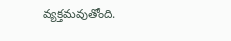వ్యక్తమవుతోంది.